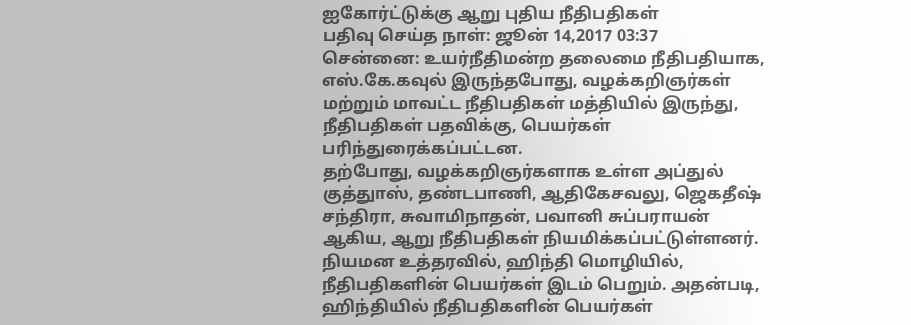ஐகோர்ட்டுக்கு ஆறு புதிய நீதிபதிகள்
பதிவு செய்த நாள்: ஜூன் 14,2017 03:37
சென்னை: உயர்நீதிமன்ற தலைமை நீதிபதியாக, எஸ்.கே.கவுல் இருந்தபோது, வழக்கறிஞர்கள் மற்றும் மாவட்ட நீதிபதிகள் மத்தியில் இருந்து, நீதிபதிகள் பதவிக்கு, பெயர்கள் பரிந்துரைக்கப்பட்டன.
தற்போது, வழக்கறிஞர்களாக உள்ள அப்துல் குத்துாஸ், தண்டபாணி, ஆதிகேசவலு, ஜெகதீஷ் சந்திரா, சுவாமிநாதன், பவானி சுப்பராயன் ஆகிய, ஆறு நீதிபதிகள் நியமிக்கப்பட்டுள்ளனர். நியமன உத்தரவில், ஹிந்தி மொழியில், நீதிபதிகளின் பெயர்கள் இடம் பெறும். அதன்படி, ஹிந்தியில் நீதிபதிகளின் பெயர்கள்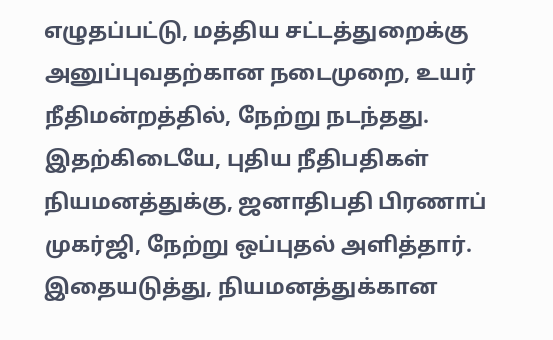எழுதப்பட்டு, மத்திய சட்டத்துறைக்கு அனுப்புவதற்கான நடைமுறை, உயர் நீதிமன்றத்தில், நேற்று நடந்தது.
இதற்கிடையே, புதிய நீதிபதிகள் நியமனத்துக்கு, ஜனாதிபதி பிரணாப் முகர்ஜி, நேற்று ஒப்புதல் அளித்தார். இதையடுத்து, நியமனத்துக்கான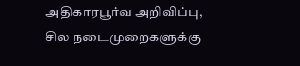அதிகாரபூர்வ அறிவிப்பு, சில நடைமுறைகளுக்கு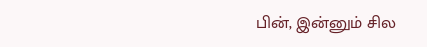பின், இன்னும் சில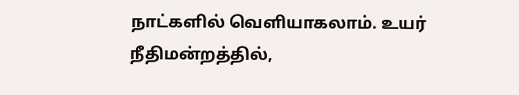நாட்களில் வெளியாகலாம். உயர் நீதிமன்றத்தில்,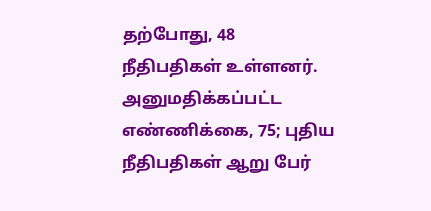தற்போது, 48 நீதிபதிகள் உள்ளனர். அனுமதிக்கப்பட்ட எண்ணிக்கை, 75; புதிய நீதிபதிகள் ஆறு பேர்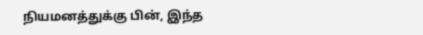நியமனத்துக்கு பின், இந்த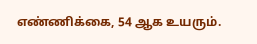எண்ணிக்கை, 54 ஆக உயரும்.